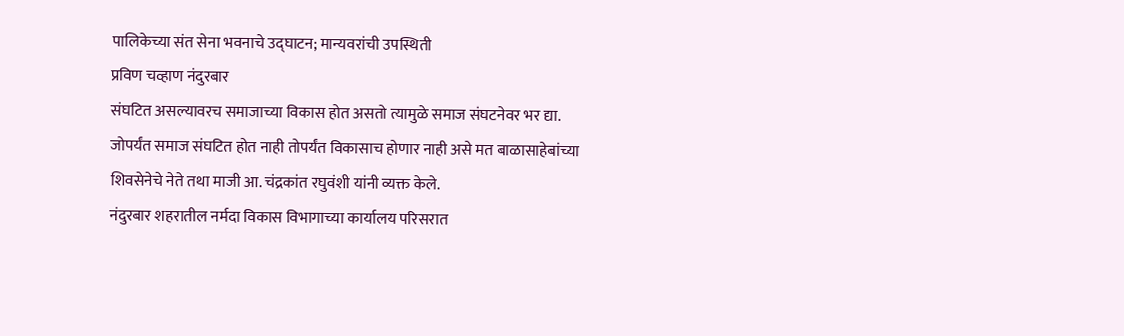पालिकेच्या संत सेना भवनाचे उद्घाटन; मान्यवरांची उपस्थिती
प्रविण चव्हाण नंदुरबार
संघटित असल्यावरच समाजाच्या विकास होत असतो त्यामुळे समाज संघटनेवर भर द्या. जोपर्यंत समाज संघटित होत नाही तोपर्यंत विकासाच होणार नाही असे मत बाळासाहेबांच्या शिवसेनेचे नेते तथा माजी आ. चंद्रकांत रघुवंशी यांनी व्यक्त केले.
नंदुरबार शहरातील नर्मदा विकास विभागाच्या कार्यालय परिसरात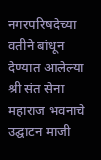नगरपरिषदेच्या वतीने बांधून देण्यात आलेल्या श्री संत सेना महाराज भवनाचे उद्घाटन माजी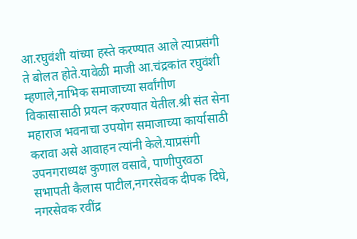आ.रघुवंशी यांच्या हस्ते करण्यात आले त्याप्रसंगी ते बोलत होते.यावेळी माजी आ.चंद्रकांत रघुवंशी म्हणाले,नाभिक समाजाच्या सर्वांगीण विकासासाठी प्रयत्न करण्यात येतील.श्री संत सेना महाराज भवनाचा उपयोग समाजाच्या कार्यासाठी करावा असे आवाहन त्यांनी केले.याप्रसंगी उपनगराध्यक्ष कुणाल वसावे, पाणीपुरवठा सभापती कैलास पाटील,नगरसेवक दीपक दिघे, नगरसेवक रवींद्र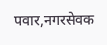पवार,नगरसेवक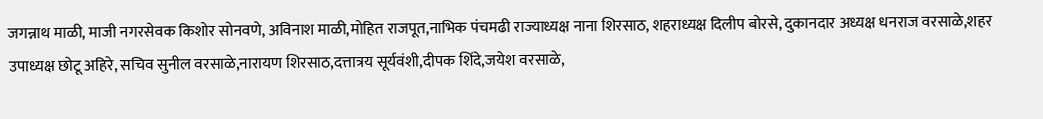जगन्नाथ माळी, माजी नगरसेवक किशोर सोनवणे, अविनाश माळी,मोहित राजपूत,नाभिक पंचमढी राज्याध्यक्ष नाना शिरसाठ, शहराध्यक्ष दिलीप बोरसे, दुकानदार अध्यक्ष धनराज वरसाळे,शहर उपाध्यक्ष छोटू अहिरे, सचिव सुनील वरसाळे,नारायण शिरसाठ,दत्तात्रय सूर्यवंशी,दीपक शिंदे,जयेश वरसाळे,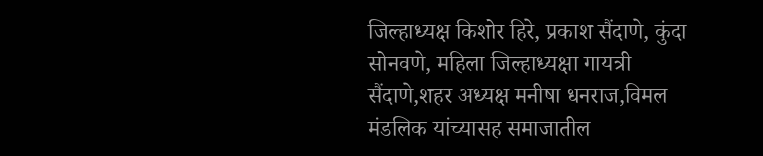जिल्हाध्यक्ष किशोर हिरे, प्रकाश सैंदाणे, कुंदा सोनवणे, महिला जिल्हाध्यक्षा गायत्री सैंदाणे,शहर अध्यक्ष मनीषा धनराज,विमल मंडलिक यांच्यासह समाजातील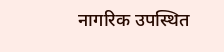नागरिक उपस्थित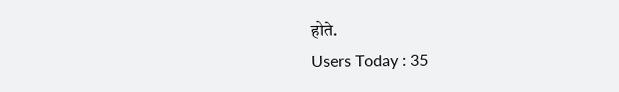होते.
Users Today : 35